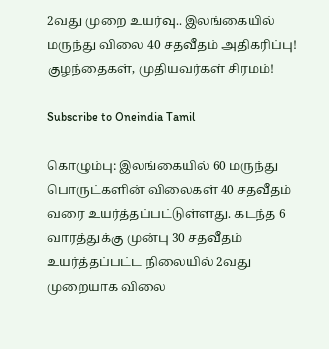2வது முறை உயர்வு.. இலங்கையில் மருந்து விலை 40 சதவீதம் அதிகரிப்பு! குழந்தைகள், முதியவர்கள் சிரமம்!

Subscribe to Oneindia Tamil

கொழும்பு: இலங்கையில் 60 மருந்து பொருட்களின் விலைகள் 40 சதவீதம் வரை உயர்த்தப்பட்டுள்ளது. கடந்த 6 வாரத்துக்கு முன்பு 30 சதவீதம் உயர்த்தப்பட்ட நிலையில் 2வது முறையாக விலை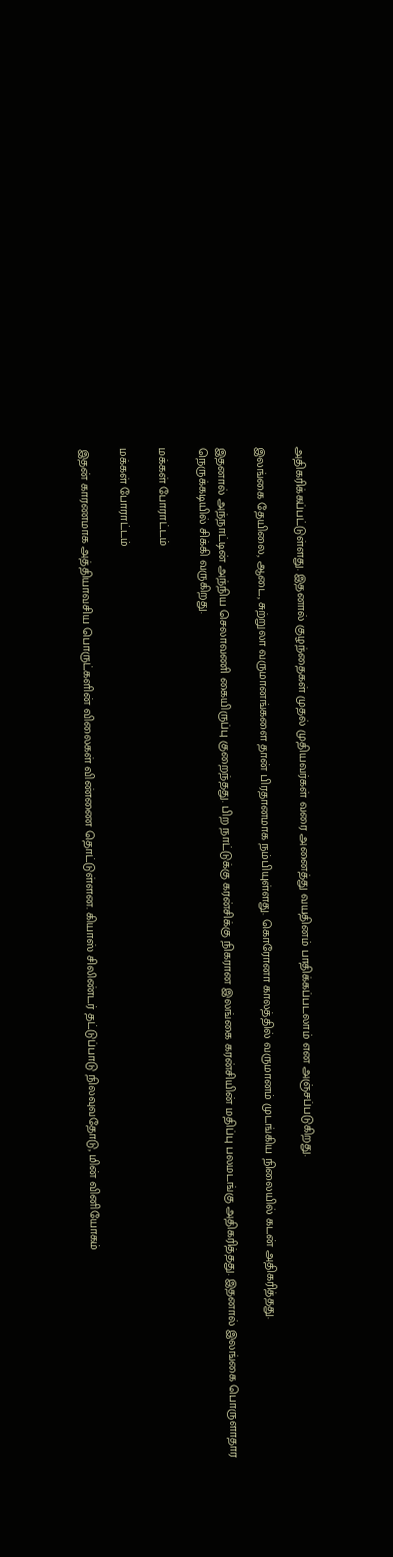அதிகரிக்கப்பட்டுள்ளது. இதனால் குழந்தைகள் முதல் முதியவர்கள் வரை அனைத்து வயதினம் பாதிக்கப்படலாம் என அஞ்சப்படுகிறது.

இலங்கை தேயிலை, ஆடை, சுற்றுலா வருமானங்களை தான் பிரதானமாக நம்பியுள்ளது. கொரோனா காலத்தில் வருமானம் முடங்கிய நிலையில் கடன் அதிகரித்தது.

இதனால் அந்நாட்டின் அந்நிய செலாவணி கையிருப்பு குறைந்தது. பிற நாட்டுக்கு கரன்சிக்கு நிகரான இலங்கை கரன்சியின் மதிப்பு பலமடங்கு அதிகரித்தது. இதனால் இலங்கை பொருளாதார நெருக்கடியில் சிக்கி வருகிறது.

மக்கள் போராட்டம்

மக்கள் போராட்டம்

இதன் காரணமாக அத்தியாவசிய பொருட்களின் விலைகள் விண்ணை தொட்டுள்ளன. கியாஸ் சிலிண்டர் தட்டுப்பாடு நிலவுவதோடு, மின் வினியோகம்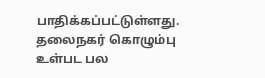பாதிக்கப்பட்டுள்ளது. தலைநகர் கொழும்பு உள்பட பல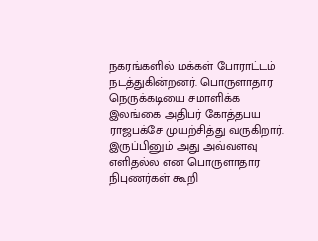நகரங்களில் மக்கள் போராட்டம் நடத்துகின்றனர். பொருளாதார நெருக்கடியை சமாளிக்க இலங்கை அதிபர் கோத்தபய ராஜபக்சே முயற்சித்து வருகிறார். இருப்பினும் அது அவ்வளவு எளிதல்ல என பொருளாதார நிபுணர்கள் கூறி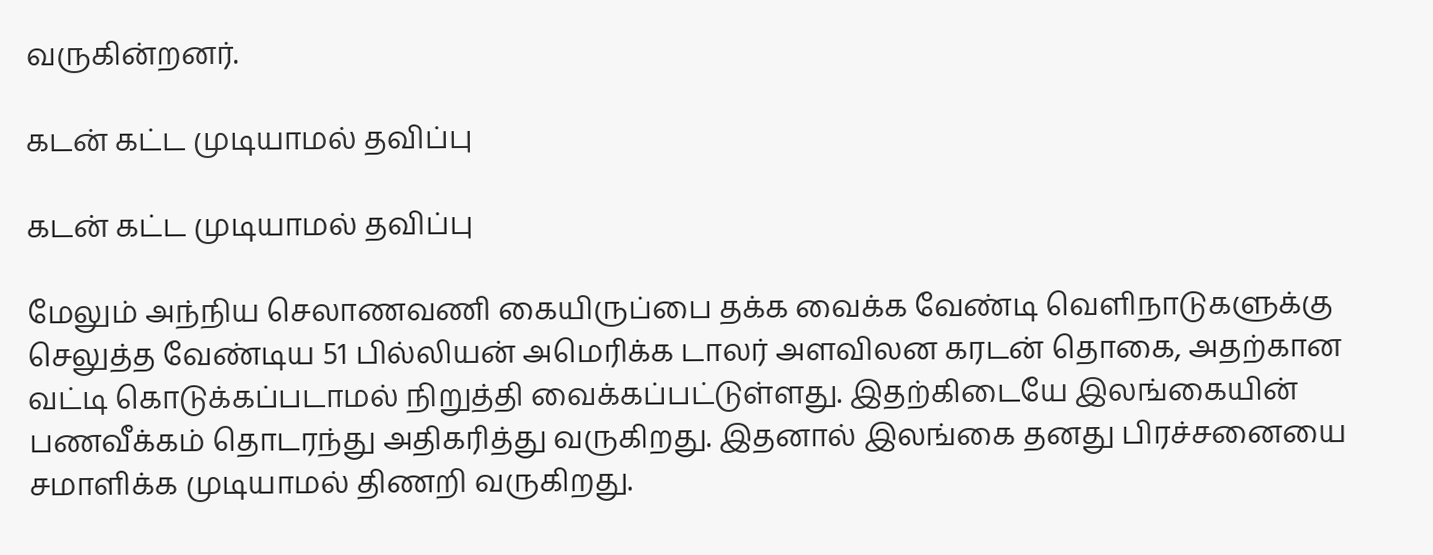வருகின்றனர்.

கடன் கட்ட முடியாமல் தவிப்பு

கடன் கட்ட முடியாமல் தவிப்பு

மேலும் அந்நிய செலாணவணி கையிருப்பை தக்க வைக்க வேண்டி வெளிநாடுகளுக்கு செலுத்த வேண்டிய 51 பில்லியன் அமெரிக்க டாலர் அளவிலன கரடன் தொகை, அதற்கான வட்டி கொடுக்கப்படாமல் நிறுத்தி வைக்கப்பட்டுள்ளது. இதற்கிடையே இலங்கையின் பணவீக்கம் தொடரந்து அதிகரித்து வருகிறது. இதனால் இலங்கை தனது பிரச்சனையை சமாளிக்க முடியாமல் திணறி வருகிறது.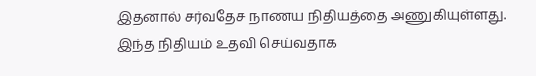இதனால் சர்வதேச நாணய நிதியத்தை அணுகியுள்ளது. இந்த நிதியம் உதவி செய்வதாக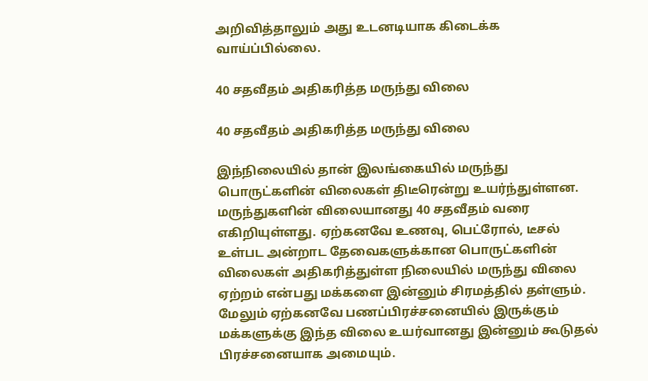அறிவித்தாலும் அது உடனடியாக கிடைக்க வாய்ப்பில்லை.

40 சதவீதம் அதிகரித்த மருந்து விலை

40 சதவீதம் அதிகரித்த மருந்து விலை

இந்நிலையில் தான் இலங்கையில் மருந்து பொருட்களின் விலைகள் திடீரென்று உயர்ந்துள்ளன. மருந்துகளின் விலையானது 40 சதவீதம் வரை எகிறியுள்ளது. ஏற்கனவே உணவு, பெட்ரோல், டீசல் உள்பட அன்றாட தேவைகளுக்கான பொருட்களின் விலைகள் அதிகரித்துள்ள நிலையில் மருந்து விலை ஏற்றம் என்பது மக்களை இன்னும் சிரமத்தில் தள்ளும். மேலும் ஏற்கனவே பணப்பிரச்சனையில் இருக்கும் மக்களுக்கு இந்த விலை உயர்வானது இன்னும் கூடுதல் பிரச்சனையாக அமையும்.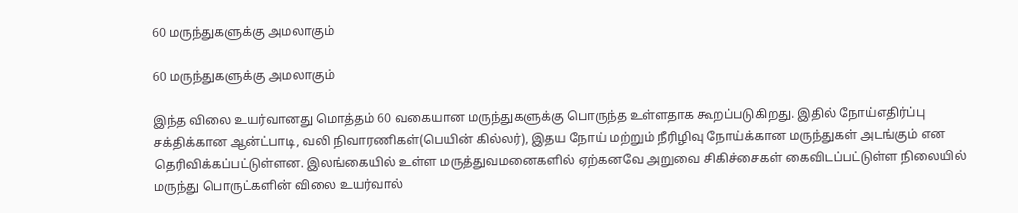60 மருந்துகளுக்கு அமலாகும்

60 மருந்துகளுக்கு அமலாகும்

இந்த விலை உயர்வானது மொத்தம் 60 வகையான மருந்துகளுக்கு பொருந்த உள்ளதாக கூறப்படுகிறது. இதில் நோய்எதிர்ப்பு சக்திக்கான ஆன்ட்பாடி, வலி நிவாரணிகள்(பெயின் கில்லர்), இதய நோய் மற்றும் நீரிழிவு நோய்க்கான மருந்துகள் அடங்கும் என தெரிவிக்கப்பட்டுள்ளன. இலங்கையில் உள்ள மருத்துவமனைகளில் ஏற்கனவே அறுவை சிகிச்சைகள் கைவிடப்பட்டுள்ள நிலையில் மருந்து பொருட்களின் விலை உயர்வால்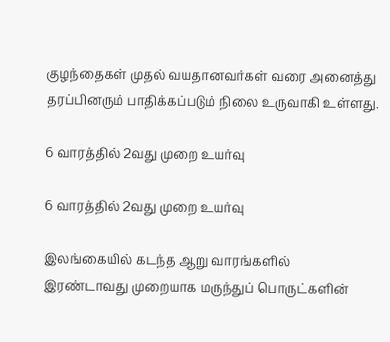குழந்தைகள் முதல் வயதானவர்கள் வரை அனைத்து தரப்பினரும் பாதிக்கப்படும் நிலை உருவாகி உள்ளது.

6 வாரத்தில் 2வது முறை உயர்வு

6 வாரத்தில் 2வது முறை உயர்வு

இலங்கையில் கடந்த ஆறு வாரங்களில் இரண்டாவது முறையாக மருந்துப் பொருட்களின்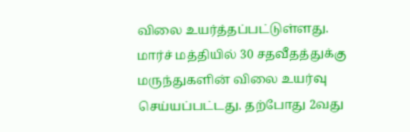விலை உயர்த்தப்பட்டுள்ளது. மார்ச் மத்தியில் 30 சதவீதத்துக்கு மருந்துகளின் விலை உயர்வு செய்யப்பட்டது. தற்போது 2வது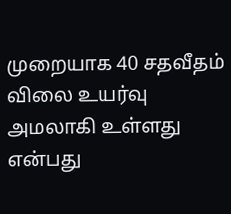முறையாக 40 சதவீதம் விலை உயர்வு அமலாகி உள்ளது என்பது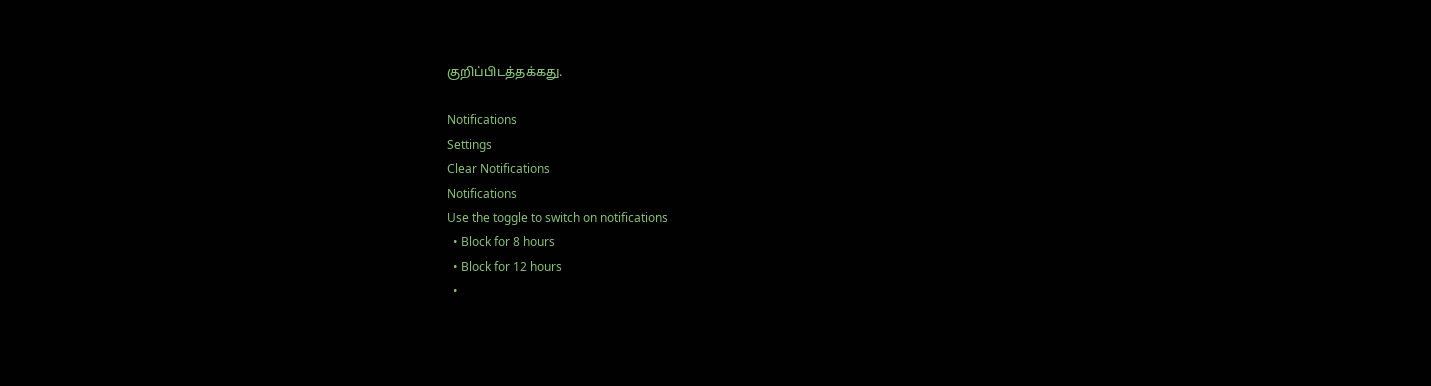குறிப்பிடத்தக்கது.

Notifications
Settings
Clear Notifications
Notifications
Use the toggle to switch on notifications
  • Block for 8 hours
  • Block for 12 hours
  •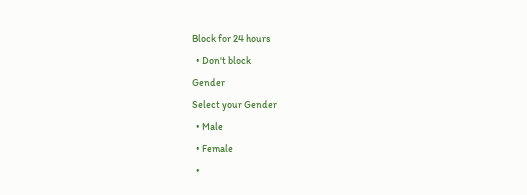Block for 24 hours
  • Don't block
Gender
Select your Gender
  • Male
  • Female
  •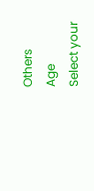Others
Age
Select your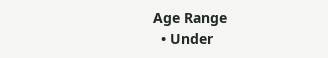Age Range
  • Under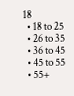18
  • 18 to 25
  • 26 to 35
  • 36 to 45
  • 45 to 55
  • 55+